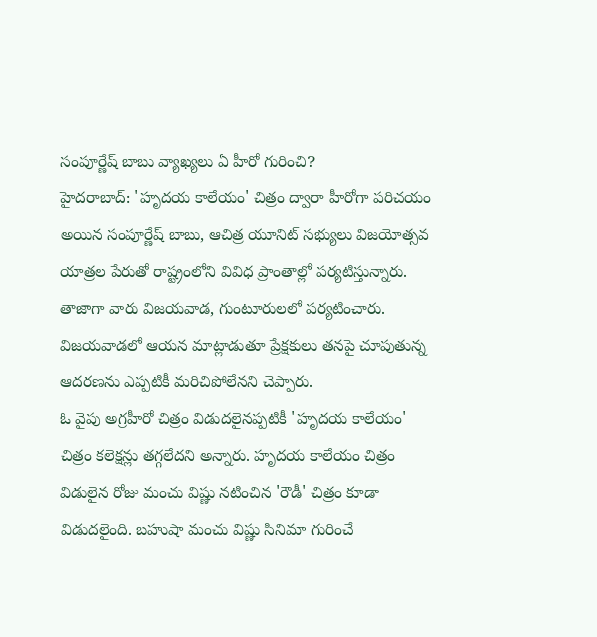సంపూర్ణేష్ బాబు వ్యాఖ్యలు ఏ హీరో గురించి?
హైదరాబాద్: 'హృదయ కాలేయం' చిత్రం ద్వారా హీరోగా పరిచయం అయిన సంపూర్ణేష్ బాబు, ఆచిత్ర యూనిట్ సభ్యులు విజయోత్సవ యాత్రల పేరుతో రాష్ట్రంలోని వివిధ ప్రాంతాల్లో పర్యటిస్తున్నారు. తాజాగా వారు విజయవాడ, గుంటూరులలో పర్యటించారు. విజయవాడలో ఆయన మాట్లాడుతూ ప్రేక్షకులు తనపై చూపుతున్న ఆదరణను ఎప్పటికీ మరిచిపోలేనని చెప్పారు.
ఓ వైపు అగ్రహీరో చిత్రం విడుదలైనప్పటికీ 'హృదయ కాలేయం' చిత్రం కలెక్షన్లు తగ్గలేదని అన్నారు. హృదయ కాలేయం చిత్రం విడులైన రోజు మంచు విష్ణు నటించిన 'రౌడీ' చిత్రం కూడా విడుదలైంది. బహుషా మంచు విష్ణు సినిమా గురించే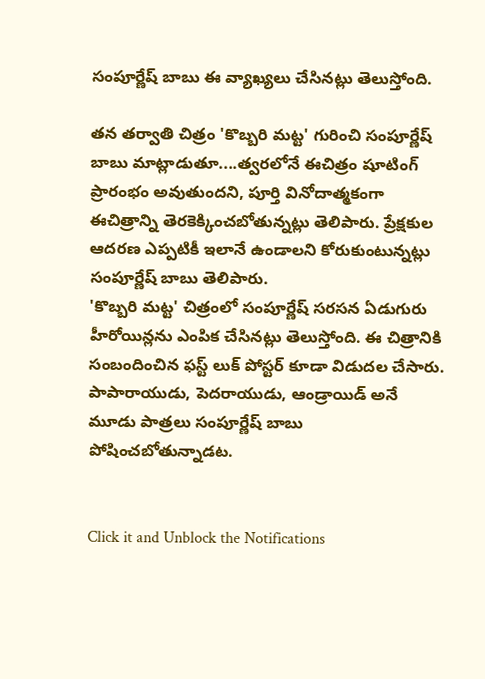సంపూర్ణేష్ బాబు ఈ వ్యాఖ్యలు చేసినట్లు తెలుస్తోంది.

తన తర్వాతి చిత్రం 'కొబ్బరి మట్ట' గురించి సంపూర్ణేష్ బాబు మాట్లాడుతూ....త్వరలోనే ఈచిత్రం షూటింగ్ ప్రారంభం అవుతుందని, పూర్తి వినోదాత్మకంగా ఈచిత్రాన్ని తెరకెక్కించబోతున్నట్లు తెలిపారు. ప్రేక్షకుల ఆదరణ ఎప్పటికీ ఇలానే ఉండాలని కోరుకుంటున్నట్లు సంపూర్ణేష్ బాబు తెలిపారు.
'కొబ్బరి మట్ట' చిత్రంలో సంపూర్ణేష్ సరసన ఏడుగురు హీరోయిన్లను ఎంపిక చేసినట్లు తెలుస్తోంది. ఈ చిత్రానికి సంబందించిన ఫస్ట్ లుక్ పోస్టర్ కూడా విడుదల చేసారు. పాపారాయుడు, పెదరాయుడు, ఆండ్రాయిడ్ అనే మూడు పాత్రలు సంపూర్ణేష్ బాబు పోషించబోతున్నాడట.


Click it and Unblock the Notifications